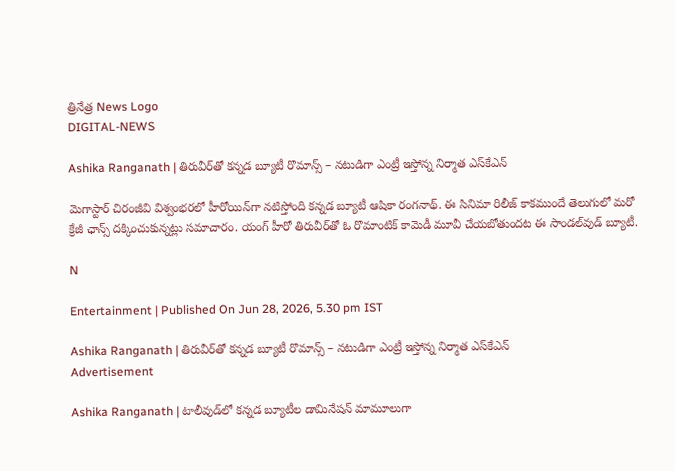త్రినేత్ర News Logo
DIGITAL-NEWS

Ashika Ranganath | తిరువీర్‌తో క‌న్న‌డ బ్యూటీ రొమాన్స్ – న‌టుడిగా ఎంట్రీ ఇస్తోన్న నిర్మాత ఎస్‌కేఎన్‌

మెగాస్టార్ చిరంజీవి విశ్వంభ‌ర‌లో హీరోయిన్‌గా న‌టిస్తోంది క‌న్న‌డ బ్యూటీ ఆషికా రంగ‌నాథ్‌. ఈ సినిమా రిలీజ్ కాక‌ముందే తెలుగులో మ‌రో క్రేజీ ఛాన్స్ ద‌క్కించుకున్న‌ట్లు స‌మాచారం. యంగ్ హీరో తిరువీర్‌తో ఓ రొమాంటిక్ కామెడీ మూవీ చేయ‌బోతుంద‌ట ఈ సాండ‌ల్‌వుడ్ బ్యూటీ.

N

Entertainment | Published On Jun 28, 2026, 5.30 pm IST

Ashika Ranganath | తిరువీర్‌తో క‌న్న‌డ బ్యూటీ రొమాన్స్ – న‌టుడిగా ఎంట్రీ ఇస్తోన్న నిర్మాత ఎస్‌కేఎన్‌
Advertisement

Ashika Ranganath | టాలీవుడ్‌లో క‌న్న‌డ బ్యూటీల డామినేష‌న్ మామూలుగా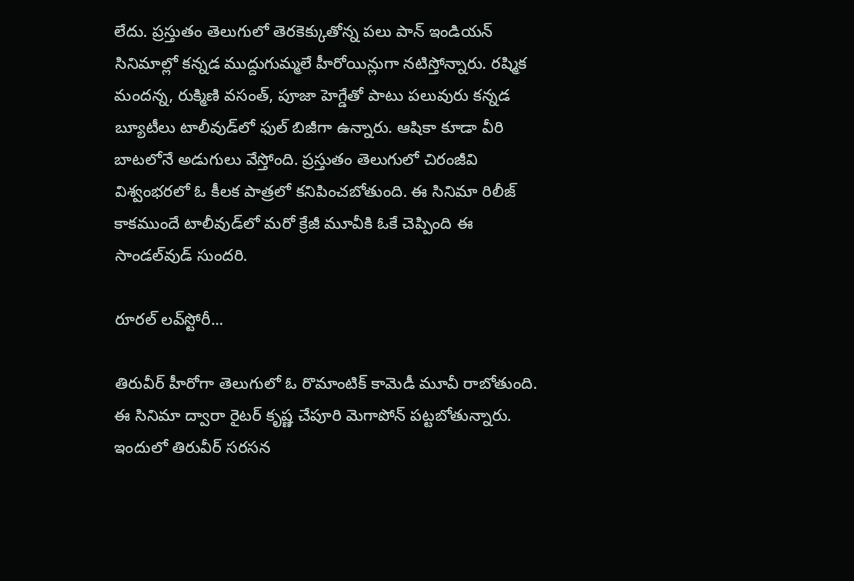లేదు. ప్ర‌స్తుతం తెలుగులో తెర‌కెక్కుతోన్న ప‌లు పాన్ ఇండియ‌న్ సినిమాల్లో క‌న్న‌డ ముద్దుగుమ్మ‌లే హీరోయిన్లుగా న‌టిస్తోన్నారు. ర‌ష్మిక మంద‌న్న‌, రుక్మిణి వ‌సంత్‌, పూజా హెగ్డేతో పాటు ప‌లువురు క‌న్న‌డ బ్యూటీలు టాలీవుడ్‌లో ఫుల్ బిజీగా ఉన్నారు. ఆషికా కూడా వీరి బాట‌లోనే అడుగులు వేస్తోంది. ప్ర‌స్తుతం తెలుగులో చిరంజీవి విశ్వంభ‌ర‌లో ఓ కీల‌క పాత్ర‌లో క‌నిపించ‌బోతుంది. ఈ సినిమా రిలీజ్ కాక‌ముందే టాలీవుడ్‌లో మ‌రో క్రేజీ మూవీకి ఓకే చెప్పింది ఈ సాండ‌ల్‌వుడ్ సుంద‌రి.

రూర‌ల్ ల‌వ్‌స్టోరీ...

తిరువీర్ హీరోగా తెలుగులో ఓ రొమాంటిక్ కామెడీ మూవీ రాబోతుంది. ఈ సినిమా ద్వారా రైట‌ర్ కృష్ణ చేపూరి మెగాపోన్ ప‌ట్ట‌బోతున్నారు. ఇందులో తిరువీర్ స‌ర‌స‌న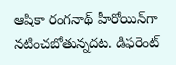ఆషికా రంగ‌నాథ్ హీరోయిన్‌గా న‌టించ‌బోతున్న‌ద‌ట‌. డిఫ‌రెంట్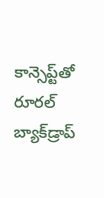కాన్సెప్ట్‌తో రూర‌ల్ బ్యాక్‌డ్రాప్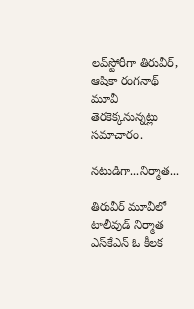ల‌వ్‌స్టోరీగా తిరువీర్‌, ఆషికా రంగ‌నాథ్ మూవీ తెర‌కెక్క‌నున్న‌ట్లు స‌మాచారం.

న‌టుడిగా...నిర్మాత‌...

తిరువీర్ మూవీలో టాలీవుడ్ నిర్మాత ఎస్‌కేఎన్ ఓ కీల‌క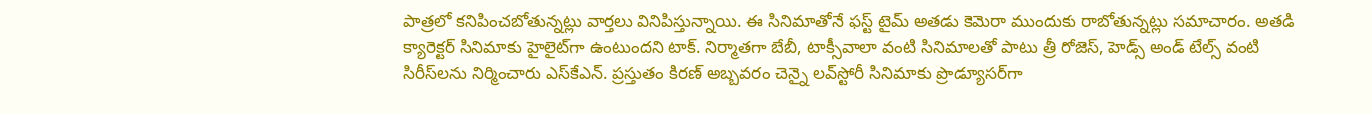పాత్ర‌లో క‌నిపించ‌బోతున్న‌ట్లు వార్త‌లు వినిపిస్తున్నాయి. ఈ సినిమాతోనే ఫ‌స్ట్ టైమ్ అత‌డు కెమెరా ముందుకు రాబోతున్న‌ట్లు స‌మాచారం. అత‌డి క్యారెక్ట‌ర్ సినిమాకు హైలైట్‌గా ఉంటుంద‌ని టాక్‌. నిర్మాత‌గా బేబీ, టాక్సీవాలా వంటి సినిమాల‌తో పాటు త్రీ రోజెస్‌, హెడ్స్ అండ్ టేల్స్ వంటి సిరీస్‌ల‌ను నిర్మించారు ఎస్‌కేఎన్‌. ప్ర‌స్తుతం కిర‌ణ్ అబ్బ‌వ‌రం చెన్నై ల‌వ్‌స్టోరీ సినిమాకు ప్రొడ్యూస‌ర్‌గా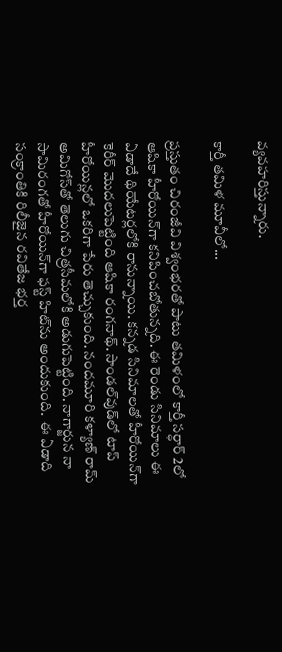వ్య‌వ‌హ‌రిస్తున్నారు.

కార్తీ త‌మిళ మూవీలో...

ప్ర‌స్తుతం చిరంజీవి విశ్వంభ‌ర‌తో పాటు త‌మిళంలో కార్తీ స‌ర్ధార్ 2లో ఆషికా హీరోయిన్‌గా క‌నిపించ‌బోతున్న‌ది. ఈ రెండు సినిమాలు ఈ ఏడాదే థియేట‌ర్ల‌లోకి రానున్నాయి. క‌న్న‌డ సినిమాల‌తో హీరోయిన్‌గా కెరీర్ మొద‌లుపెట్టింది ఆషికా రంగ‌నాథ్‌. సాండ‌ల్‌వుడ్‌లో టాప్ హీరోయిన్ల‌లో ఒక‌రిగా పేరు తెచ్చుకుంది. నంద‌మూరి క‌ళ్యాణ్ రామ్ అమిగోస్‌తో తెలుగు చిత్ర‌సీమ‌లోకి అడుగుపెట్టింది. నాగార్జున నా సామిరంగతో హీరోయిన్‌గా ఫ‌స్ట్ హిట్‌ను అందుకుంది.  ఈ ఏడాది సంక్రాంతికి రిలీజైన ర‌వితేజ భ‌ర్త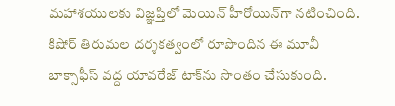మ‌హాశ‌యుల‌కు విజ్ఞ‌ప్తిలో మెయిన్ హీరోయిన్‌గా న‌టించింది. కిషోర్ తిరుమ‌ల ద‌ర్శ‌క‌త్వంలో రూపొందిన ఈ మూవీ బాక్సాఫీస్ వ‌ద్ద యావ‌రేజ్ టాక్‌ను సొంతం చేసుకుంది.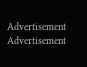Advertisement
Advertisement